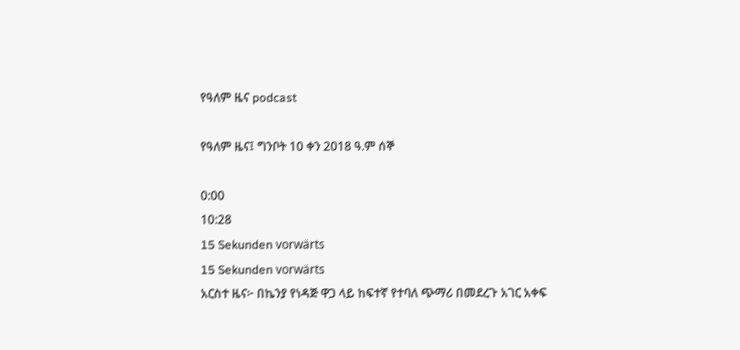የዓለም ዜና podcast

የዓለም ዜና፤ ግንቦት 10 ቀን 2018 ዓ.ም ሰኞ

0:00
10:28
15 Sekunden vorwärts
15 Sekunden vorwärts
አርስተ ዜና፦ በኬንያ የነዳጅ ዋጋ ላይ ከፍተኛ የተባለ ጭማሪ በመደረጉ አገር አቀፍ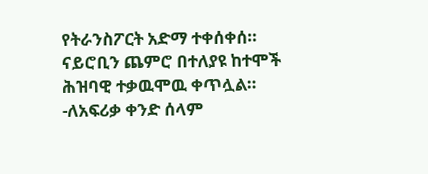የትራንስፖርት አድማ ተቀሰቀሰ። ናይሮቢን ጨምሮ በተለያዩ ከተሞች ሕዝባዊ ተቃዉሞዉ ቀጥሏል። -ለአፍሪቃ ቀንድ ሰላም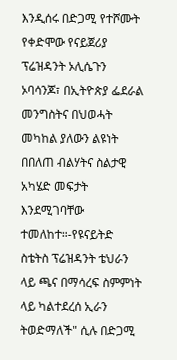እንዲሰሩ በድጋሚ የተሾሙት የቀድሞው የናይጀሪያ ፕሬዝዳንት ኦሊሴጉን ኦባሳንጆ፣ በኢትዮጵያ ፌደራል መንግስትና በህወሓት መካከል ያለውን ልዩነት በበለጠ ብልሃትና ስልታዊ አካሄድ መፍታት እንደሚገባቸው ተመለከተ።-የዩናይትድ ስቴትስ ፕሬዝዳንት ቴህራን ላይ ጫና በማሳረፍ ስምምነት ላይ ካልተደረሰ ኢራን ትወድማለች" ሲሉ በድጋሚ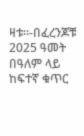ዛቱ።-በፈረንጆቹ 2025 ዓመት በዓለም ላይ ከፍተኛ ቁጥር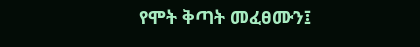የሞት ቅጣት መፈፀሙን፤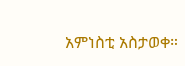አምነስቲ አስታወቀ።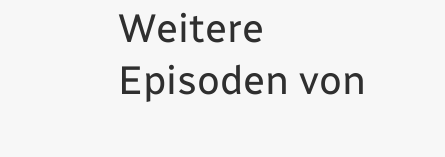Weitere Episoden von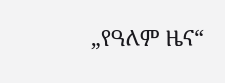„የዓለም ዜና“